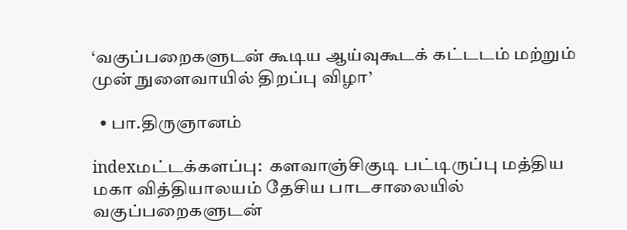‘வகுப்பறைகளுடன் கூடிய ஆய்வுகூடக் கட்டடம் மற்றும் முன் நுளைவாயில் திறப்பு விழா’

  • பா.திருஞானம்

indexமட்டக்களப்பு:  களவாஞ்சிகுடி பட்டிருப்பு மத்திய மகா வித்தியாலயம் தேசிய பாடசாலையில் வகுப்பறைகளுடன்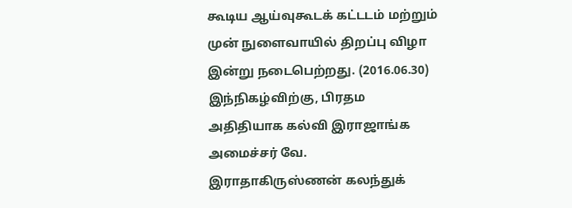கூடிய ஆய்வுகூடக் கட்டடம் மற்றும் முன் நுளைவாயில் திறப்பு விழா இன்று நடைபெற்றது. (2016.06.30) இந்நிகழ்விற்கு, பிரதம அதிதியாக கல்வி இராஜாங்க அமைச்சர் வே. இராதாகிருஸ்ணன் கலந்துக்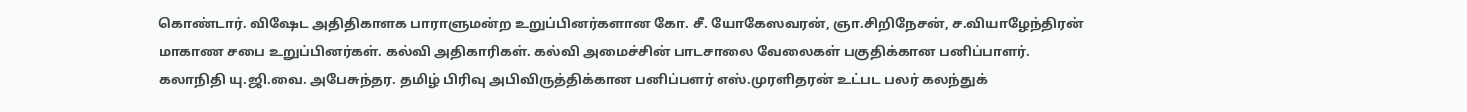கொண்டார். விஷேட அதிதிகாளக பாராளுமன்ற உறுப்பினர்களான கோ. சீ. யோகேஸவரன், ஞா.சிறிநேசன், ச.வியாழேந்திரன் மாகாண சபை உறுப்பினர்கள். கல்வி அதிகாரிகள். கல்வி அமைச்சின் பாடசாலை வேலைகள் பகுதிக்கான பனிப்பாளர். கலாநிதி யு.ஜி.வை. அபேசுந்தர. தமிழ் பிரிவு அபிவிருத்திக்கான பனிப்பளர் எஸ்.முரளிதரன் உட்பட பலர் கலந்துக்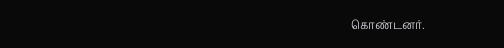கொண்டனர்.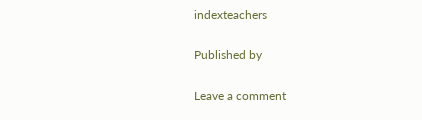indexteachers

Published by

Leave a comment